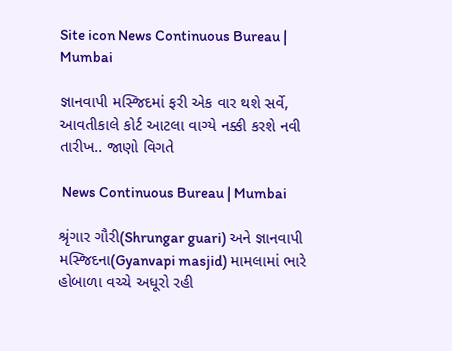Site icon News Continuous Bureau | Mumbai

જ્ઞાનવાપી મસ્જિદમાં ફરી એક વાર થશે સર્વે, આવતીકાલે કોર્ટ આટલા વાગ્યે નક્કી કરશે નવી તારીખ.. જાણો વિગતે

 News Continuous Bureau | Mumbai

શ્રૃંગાર ગૌરી(Shrungar guari) અને જ્ઞાનવાપી મસ્જિદના(Gyanvapi masjid) મામલામાં ભારે હોબાળા વચ્ચે અધૂરો રહી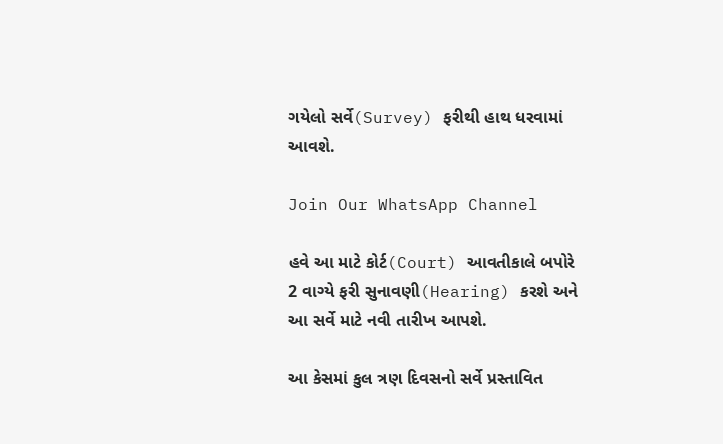ગયેલો સર્વે(Survey) ફરીથી હાથ ધરવામાં આવશે.

Join Our WhatsApp Channel

હવે આ માટે કોર્ટ(Court) આવતીકાલે બપોરે 2 વાગ્યે ફરી સુનાવણી(Hearing) કરશે અને આ સર્વે માટે નવી તારીખ આપશે.

આ કેસમાં કુલ ત્રણ દિવસનો સર્વે પ્રસ્તાવિત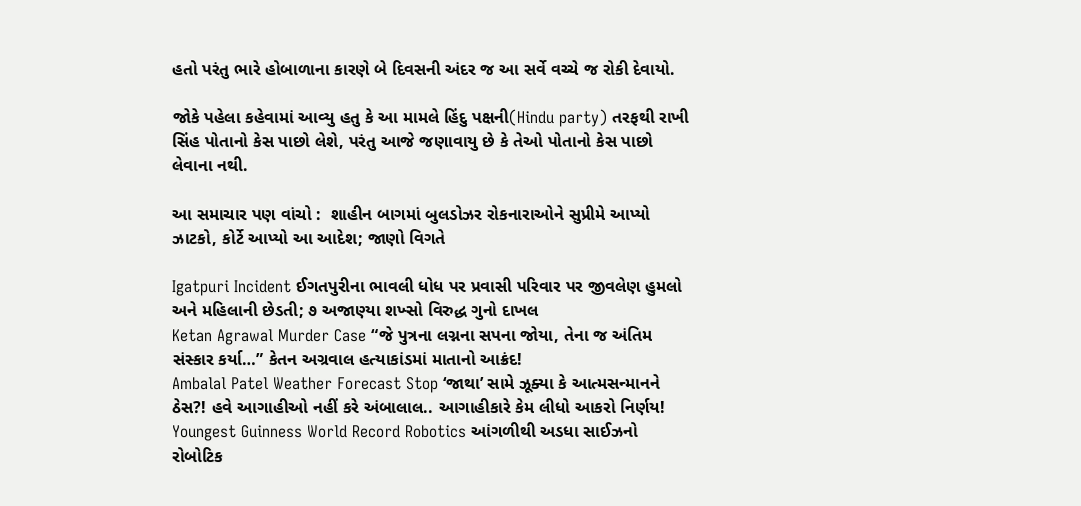હતો પરંતુ ભારે હોબાળાના કારણે બે દિવસની અંદર જ આ સર્વે વચ્ચે જ રોકી દેવાયો.

જોકે પહેલા કહેવામાં આવ્યુ હતુ કે આ મામલે હિંદુ પક્ષની(Hindu party) તરફથી રાખી સિંહ પોતાનો કેસ પાછો લેશે, પરંતુ આજે જણાવાયુ છે કે તેઓ પોતાનો કેસ પાછો લેવાના નથી.

આ સમાચાર પણ વાંચો :  શાહીન બાગમાં બુલડોઝર રોકનારાઓને સુપ્રીમે આપ્યો ઝાટકો, કોર્ટે આપ્યો આ આદેશ; જાણો વિગતે

Igatpuri Incident ઈગતપુરીના ભાવલી ધોધ પર પ્રવાસી પરિવાર પર જીવલેણ હુમલો અને મહિલાની છેડતી; ૭ અજાણ્યા શખ્સો વિરુદ્ધ ગુનો દાખલ
Ketan Agrawal Murder Case “જે પુત્રના લગ્નના સપના જોયા, તેના જ અંતિમ સંસ્કાર કર્યા…” કેતન અગ્રવાલ હત્યાકાંડમાં માતાનો આક્રંદ!
Ambalal Patel Weather Forecast Stop ‘જાથા’ સામે ઝૂક્યા કે આત્મસન્માનને ઠેસ?! હવે આગાહીઓ નહીં કરે અંબાલાલ.. આગાહીકારે કેમ લીધો આકરો નિર્ણય!
Youngest Guinness World Record Robotics આંગળીથી અડધા સાઈઝનો રોબોટિક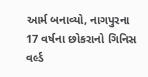આર્મ બનાવ્યો, નાગપુરના 17 વર્ષના છોકરાનો ગિનિસ વર્લ્ડ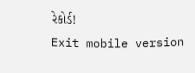રેકોર્ડ!
Exit mobile version